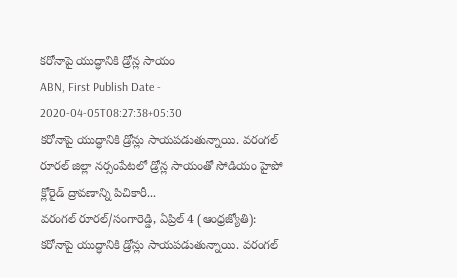కరోనాపై యుద్ధానికి డ్రోన్ల సాయం
ABN, First Publish Date - 2020-04-05T08:27:38+05:30
కరోనాపై యుద్ధానికి డ్రోన్లు సాయపడుతున్నాయి. వరంగల్ రూరల్ జిల్లా నర్సంపేటలో డ్రోన్ల సాయంతో సోడియం హైపో క్లోరైడ్ ద్రావణాన్ని పిచికారీ...
వరంగల్ రూరల్/సంగారెడ్డి, ఏప్రిల్ 4 (ఆంధ్రజ్యోతి): కరోనాపై యుద్ధానికి డ్రోన్లు సాయపడుతున్నాయి. వరంగల్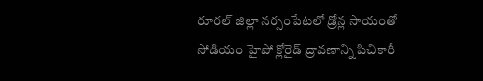రూరల్ జిల్లా నర్సంపేటలో డ్రోన్ల సాయంతో సోడియం హైపో క్లోరైడ్ ద్రావణాన్ని పిచికారీ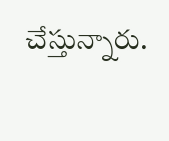చేస్తున్నారు.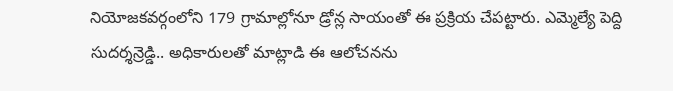నియోజకవర్గంలోని 179 గ్రామాల్లోనూ డ్రోన్ల సాయంతో ఈ ప్రక్రియ చేపట్టారు. ఎమ్మెల్యే పెద్ది సుదర్శన్రెడ్డి.. అధికారులతో మాట్లాడి ఈ ఆలోచనను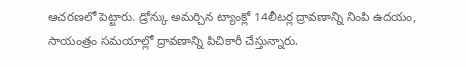ఆచరణలో పెట్టారు. డ్రోన్కు అమర్చిన ట్యాంక్లో 14లీటర్ల ద్రావణాన్ని నింపి ఉదయం, సాయంత్రం సమయాల్లో ద్రావణాన్ని పిచికారీ చేస్తున్నారు.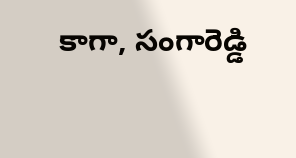కాగా, సంగారెడ్డి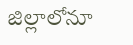జిల్లాలోనూ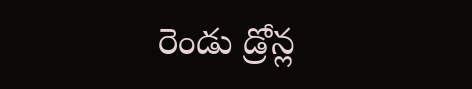రెండు డ్రోన్ల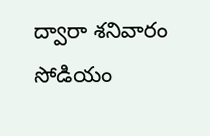ద్వారా శనివారం సోడియం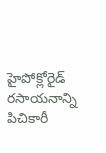హైపోక్లోరైడ్ రసాయనాన్ని పిచికారీ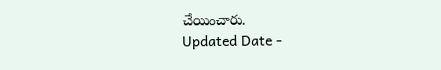చేయించారు.
Updated Date -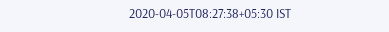2020-04-05T08:27:38+05:30 IST